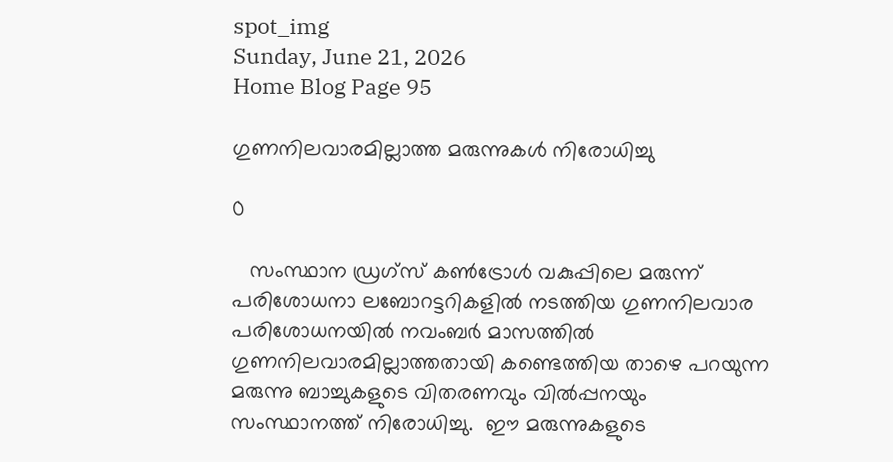spot_img
Sunday, June 21, 2026
Home Blog Page 95

ഗുണനിലവാരമില്ലാത്ത മരുന്നുകൾ നിരോധിച്ചു

0

   സംസ്ഥാന ഡ്രഗ്‌സ് കൺട്രോൾ വകുപ്പിലെ മരുന്ന് പരിശോധനാ ലബോറട്ടറികളിൽ നടത്തിയ ഗുണനിലവാര പരിശോധനയിൽ നവംബർ മാസത്തിൽ ഗുണനിലവാരമില്ലാത്തതായി കണ്ടെത്തിയ താഴെ പറയുന്ന മരുന്നു ബാച്ചുകളുടെ വിതരണവും വിൽപ്പനയും സംസ്ഥാനത്ത് നിരോധിച്ചു.  ഈ മരുന്നുകളുടെ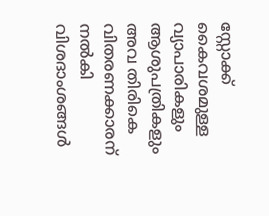സ്റ്റോക്ക് കൈവശമുള്ള വ്യാപാരികളും ആശുപത്രികളും അവ തിരികെ വിതരണക്കാരന് നൽകി വിശദാംശങ്ങൾ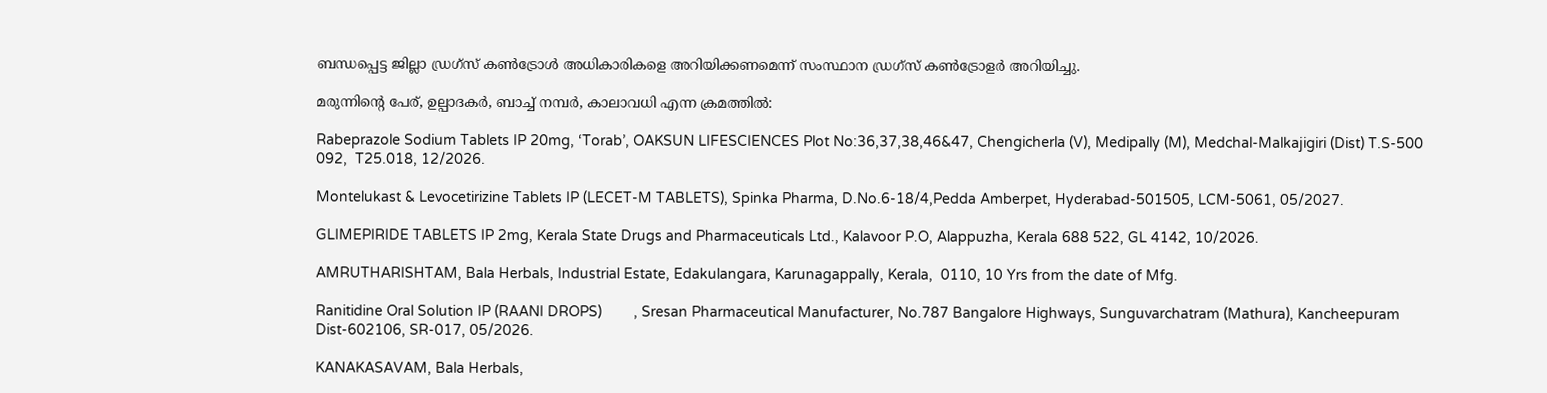ബന്ധപ്പെട്ട ജില്ലാ ഡ്രഗ്‌സ് കൺട്രോൾ അധികാരികളെ അറിയിക്കണമെന്ന് സംസ്ഥാന ഡ്രഗ്‌സ് കൺട്രോളർ അറിയിച്ചു.

മരുന്നിന്റെ പേര്, ഉല്പാദകർ, ബാച്ച് നമ്പർ, കാലാവധി എന്ന ക്രമത്തിൽ:

Rabeprazole Sodium Tablets IP 20mg, ‘Torab’, OAKSUN LIFESCIENCES Plot No:36,37,38,46&47, Chengicherla (V), Medipally (M), Medchal-Malkajigiri (Dist) T.S-500 092,  T25.018, 12/2026.

Montelukast & Levocetirizine Tablets IP (LECET-M TABLETS), Spinka Pharma, D.No.6-18/4,Pedda Amberpet, Hyderabad-501505, LCM-5061, 05/2027.

GLIMEPIRIDE TABLETS IP 2mg, Kerala State Drugs and Pharmaceuticals Ltd., Kalavoor P.O, Alappuzha, Kerala 688 522, GL 4142, 10/2026.

AMRUTHARISHTAM, Bala Herbals, Industrial Estate, Edakulangara, Karunagappally, Kerala,  0110, 10 Yrs from the date of Mfg.

Ranitidine Oral Solution IP (RAANI DROPS)        , Sresan Pharmaceutical Manufacturer, No.787 Bangalore Highways, Sunguvarchatram (Mathura), Kancheepuram Dist-602106, SR-017, 05/2026.

KANAKASAVAM, Bala Herbals,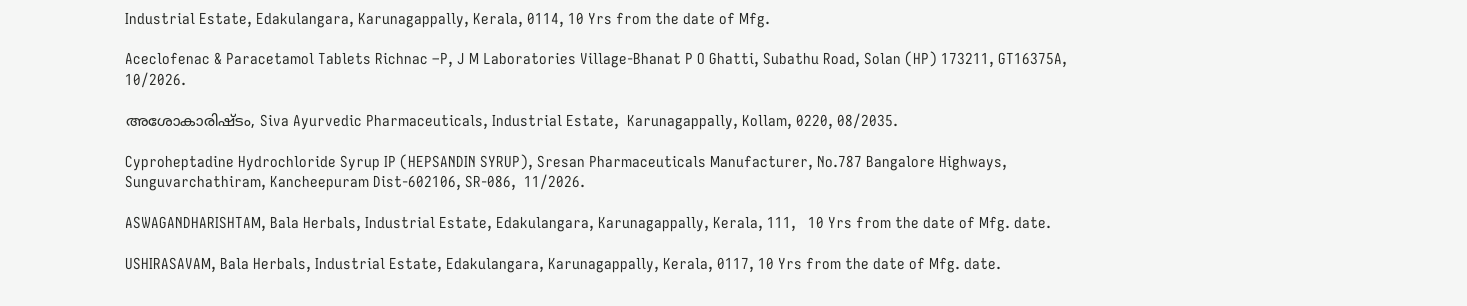Industrial Estate, Edakulangara, Karunagappally, Kerala, 0114, 10 Yrs from the date of Mfg.

Aceclofenac & Paracetamol Tablets Richnac –P, J M Laboratories Village-Bhanat P O Ghatti, Subathu Road, Solan (HP) 173211, GT16375A, 10/2026.

അശോകാരിഷ്ടം, Siva Ayurvedic Pharmaceuticals, Industrial Estate,  Karunagappally, Kollam, 0220, 08/2035.

Cyproheptadine Hydrochloride Syrup IP (HEPSANDIN SYRUP), Sresan Pharmaceuticals Manufacturer, No.787 Bangalore Highways, Sunguvarchathiram, Kancheepuram Dist-602106, SR-086,  11/2026.

ASWAGANDHARISHTAM, Bala Herbals, Industrial Estate, Edakulangara, Karunagappally, Kerala, 111,   10 Yrs from the date of Mfg. date.

USHIRASAVAM, Bala Herbals, Industrial Estate, Edakulangara, Karunagappally, Kerala, 0117, 10 Yrs from the date of Mfg. date.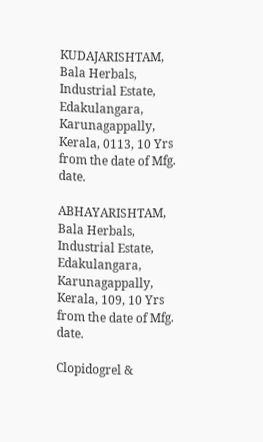KUDAJARISHTAM, Bala Herbals, Industrial Estate, Edakulangara, Karunagappally, Kerala, 0113, 10 Yrs from the date of Mfg. date.

ABHAYARISHTAM, Bala Herbals, Industrial Estate, Edakulangara, Karunagappally, Kerala, 109, 10 Yrs from the date of Mfg. date.

Clopidogrel &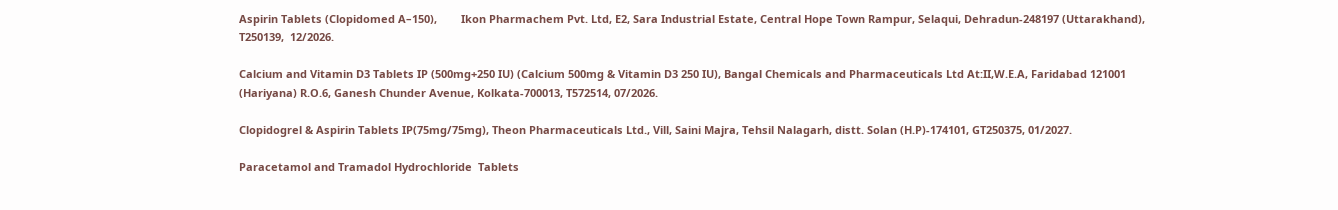Aspirin Tablets (Clopidomed A–150),        Ikon Pharmachem Pvt. Ltd, E2, Sara Industrial Estate, Central Hope Town Rampur, Selaqui, Dehradun-248197 (Uttarakhand), T250139,  12/2026.

Calcium and Vitamin D3 Tablets IP (500mg+250 IU) (Calcium 500mg & Vitamin D3 250 IU), Bangal Chemicals and Pharmaceuticals Ltd At:II,W.E.A, Faridabad 121001 (Hariyana) R.O.6, Ganesh Chunder Avenue, Kolkata-700013, T572514, 07/2026.

Clopidogrel & Aspirin Tablets IP(75mg/75mg), Theon Pharmaceuticals Ltd., Vill, Saini Majra, Tehsil Nalagarh, distt. Solan (H.P)-174101, GT250375, 01/2027.

Paracetamol and Tramadol Hydrochloride  Tablets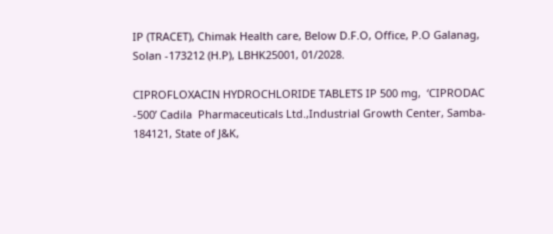IP (TRACET), Chimak Health care, Below D.F.O, Office, P.O Galanag, Solan -173212 (H.P), LBHK25001, 01/2028.

CIPROFLOXACIN HYDROCHLORIDE TABLETS IP 500 mg,  ‘CIPRODAC -500’ Cadila  Pharmaceuticals Ltd.,Industrial Growth Center, Samba- 184121, State of J&K,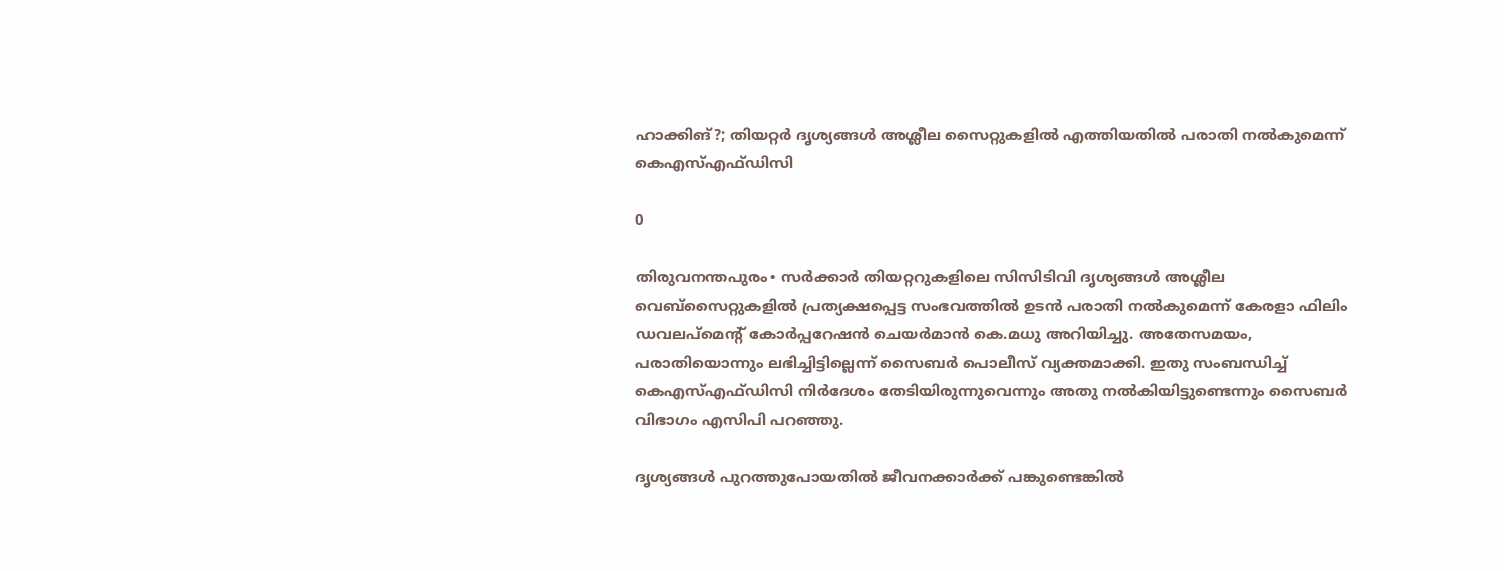ഹാക്കിങ്?; തിയറ്റർ ദൃശ്യങ്ങള്‍ അശ്ലീല സൈറ്റുകളില്‍ എത്തിയതിൽ പരാതി നൽകുമെന്ന് കെഎസ്എഫ്ഡിസി

0

തിരുവനന്തപുരം∙ സര്‍ക്കാര്‍ തിയറ്ററുകളിലെ സിസിടിവി ദൃശ്യങ്ങള്‍ അശ്ലീല വെബ്‌സൈറ്റുകളില്‍ പ്രത്യക്ഷപ്പെട്ട സംഭവത്തില്‍ ഉടന്‍ പരാതി നല്‍കുമെന്ന് കേരളാ ഫിലിം ഡവലപ്‌മെന്റ് കോര്‍പ്പറേഷന്‍ ചെയര്‍മാന്‍ കെ.മധു അറിയിച്ചു. അതേസമയം, പരാതിയൊന്നും ലഭിച്ചിട്ടില്ലെന്ന് സൈബര്‍ പൊലീസ് വ്യക്തമാക്കി. ഇതു സംബന്ധിച്ച് കെഎസ്എഫ്ഡിസി നിര്‍ദേശം തേടിയിരുന്നുവെന്നും അതു നല്‍കിയിട്ടുണ്ടെന്നും സൈബര്‍ വിഭാഗം എസിപി പറഞ്ഞു.

ദൃശ്യങ്ങള്‍ പുറത്തുപോയതില്‍ ജീവനക്കാര്‍ക്ക് പങ്കുണ്ടെങ്കില്‍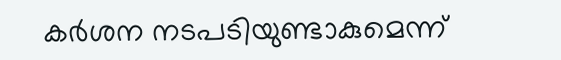കര്‍ശന നടപടിയുണ്ടാകുമെന്ന്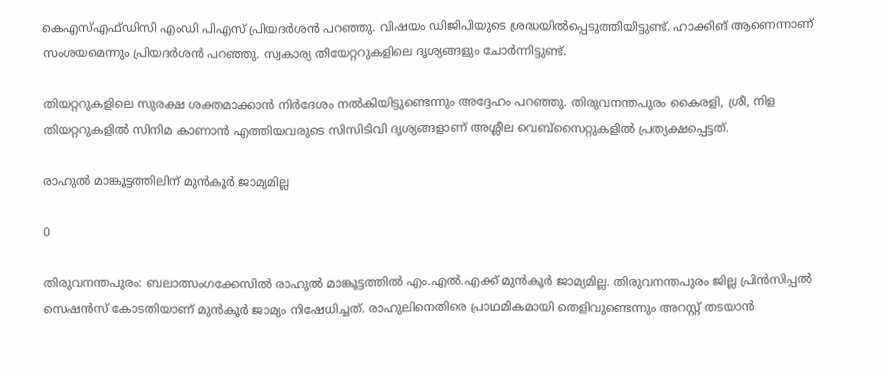കെഎസ്എഫ്ഡിസി എംഡി പിഎസ് പ്രിയദര്‍ശന്‍ പറഞ്ഞു. വിഷയം ഡിജിപിയുടെ ശ്രദ്ധയില്‍പ്പെടുത്തിയിട്ടുണ്ട്. ഹാക്കിങ് ആണെന്നാണ് സംശയമെന്നും പ്രിയദര്‍ശന്‍ പറഞ്ഞു. സ്വകാര്യ തിയേറ്ററുകളിലെ ദൃശ്യങ്ങളും ചോര്‍ന്നിട്ടുണ്ട്.

തിയറ്ററുകളിലെ സുരക്ഷ ശക്തമാക്കാന്‍ നിര്‍ദേശം നല്‍കിയിട്ടുണ്ടെന്നും അദ്ദേഹം പറഞ്ഞു. തിരുവനന്തപുരം കൈരളി, ശ്രീ, നിള തിയറ്ററുകളില്‍ സിനിമ കാണാന്‍ എത്തിയവരുടെ സിസിടിവി ദൃശ്യങ്ങളാണ് അശ്ലീല വെബ്‌സൈറ്റുകളില്‍ പ്രത്യക്ഷപ്പെട്ടത്.

രാഹുൽ മാങ്കൂട്ടത്തിലിന് മുൻകൂർ ജാമ്യമില്ല

0

തിരുവനന്തപുരം: ബലാത്സംഗക്കേസിൽ രാഹുൽ മാങ്കൂട്ടത്തിൽ എം.എൽ.എക്ക് മുൻകൂർ ജാമ്യമില്ല. തിരുവനന്തപുരം ജില്ല പ്രിൻസിപ്പൽ സെഷൻസ് കോടതിയാണ് മുൻകൂർ ജാമ്യം നിഷേധിച്ചത്. രാഹുലിനെതിരെ പ്രാഥമികമായി തെളിവുണ്ടെന്നും അറസ്റ്റ് തടയാൻ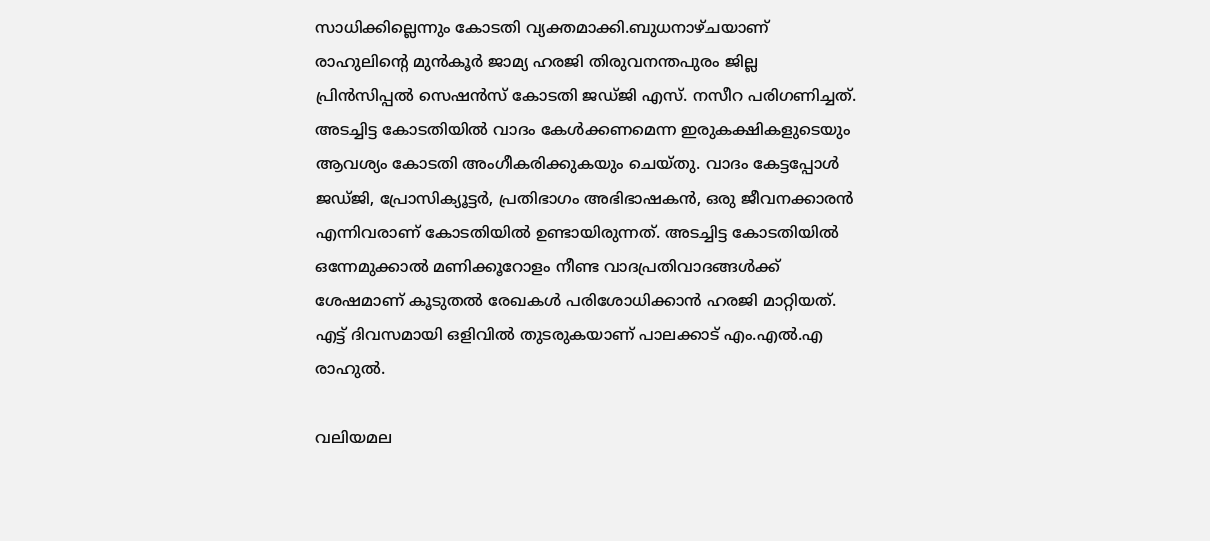സാധിക്കില്ലെന്നും കോടതി വ്യക്തമാക്കി.ബുധനാഴ്ചയാണ് രാഹുലിന്‍റെ മുൻകൂർ ജാമ്യ ഹരജി തിരുവനന്തപുരം ജില്ല പ്രിൻസിപ്പൽ സെഷൻസ് കോടതി ജഡ്ജി എസ്. നസീറ പരിഗണിച്ചത്. അടച്ചിട്ട കോടതിയിൽ വാദം കേൾക്കണമെന്ന ഇരുകക്ഷികളുടെയും ആവശ്യം കോടതി അംഗീകരിക്കുകയും ചെയ്തു. വാദം കേട്ടപ്പോൾ ജഡ്ജി, പ്രോസിക്യൂട്ടർ, പ്രതിഭാഗം അഭിഭാഷകൻ, ഒരു ജീവനക്കാരൻ എന്നിവരാണ് കോടതിയിൽ ഉണ്ടായിരുന്നത്. അടച്ചിട്ട കോടതിയിൽ ഒന്നേമുക്കാൽ മണിക്കൂറോളം നീണ്ട വാദപ്രതിവാദങ്ങൾക്ക് ശേഷമാണ് കൂടുതൽ രേഖകൾ പരിശോധിക്കാൻ ഹരജി മാറ്റിയത്. എട്ട് ദിവസമായി ഒളിവിൽ തുടരുകയാണ് പാലക്കാട് എം.എൽ.എ രാഹുൽ.

വലിയമല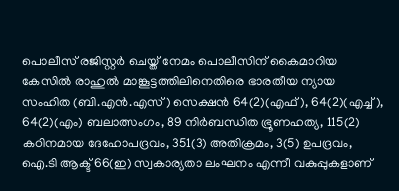പൊലീസ് രജിസ്റ്റർ ചെയ്ത് നേമം പൊലീസിന് കൈമാറിയ കേസിൽ രാഹുൽ മാങ്കൂട്ടത്തിലിനെതിരെ ഭാരതീയ ന്യായ സംഹിത (ബി.എൻ.എസ്) സെക്ഷൻ 64(2)(എഫ്), 64(2)(എച്ച്), 64(2)(എം) ബലാത്സംഗം, 89 നിര്‍ബന്ധിത ഭ്രൂണഹത്യ, 115(2) കഠിനമായ ദേഹോപദ്രവം, 351(3) അതിക്രമം, 3(5) ഉപദ്രവം, ഐ.ടി ആക്ട് 66(ഇ) സ്വകാര്യതാ ലംഘനം എന്നീ വകുപ്പുകളാണ്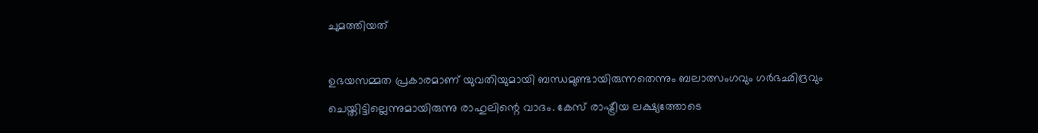ചുമത്തിയത്

ഉഭയസമ്മത പ്രകാരമാണ് യുവതിയുമായി ബന്ധമുണ്ടായിരുന്നതെന്നും ബലാത്സംഗവും ഗര്‍ഭഛിദ്രവും ചെയ്തിട്ടില്ലെന്നുമായിരുന്നു രാഹുലിന്റെ വാദം. കേസ് രാഷ്ട്രീയ ലക്ഷ്യത്തോടെ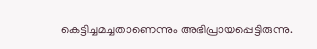കെട്ടിച്ചമച്ചതാണെന്നും അഭിപ്രായപ്പെട്ടിരുന്നു.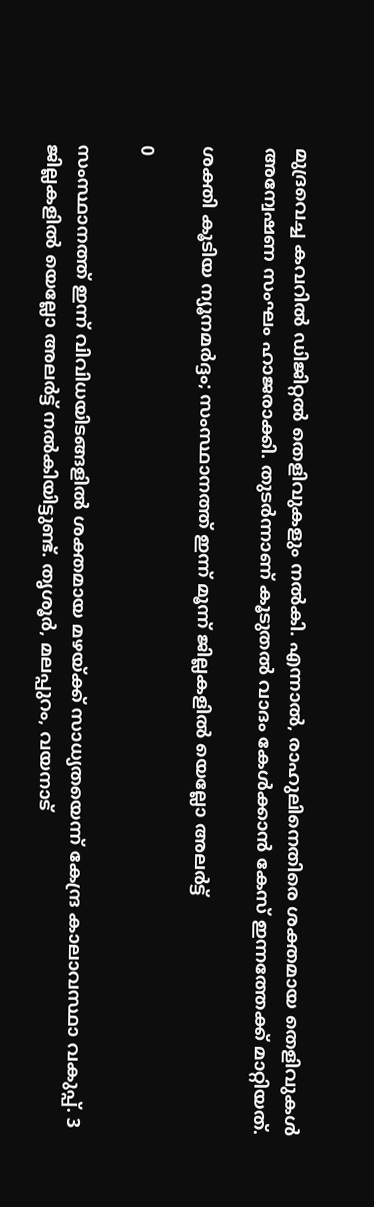മുദ്രവെച്ച കവറിൽ ഡിജിറ്റൽ തെളിവുകളും നൽകി. എന്നാൽ, രാഹുലിനെതിരെ ശക്തമായ തെളിവുകൾ അന്വേഷണ സംഘം ഹാജരാക്കി. തുടർന്നാണ് കൂടുതൽ വാദം കേൾക്കാൻ കേസ് ഇന്നത്തേക്ക് മാറ്റിയത്.

ശക്തി കൂടിയ ന്യൂനമര്‍ദ്ദം; സംസ്ഥാനത്ത് ഇന്ന് മൂന്ന് ജില്ലകളില്‍ യെല്ലോ അലര്‍ട്ട്

0

സംസ്ഥാനത്ത് ഇന്ന് വിവിധയിടങ്ങളില്‍ ശക്തമായ മഴയ്ക്ക് സാധ്യതയെന്ന് കേന്ദ്ര കാലാവസ്ഥാ വകുപ്പ്. 3 ജില്ലകളില്‍ യെല്ലോ അലര്‍ട്ട് നല്‍കിയിട്ടുണ്ട്. തൃശൂര്‍, മലപ്പുറം, വയനാട്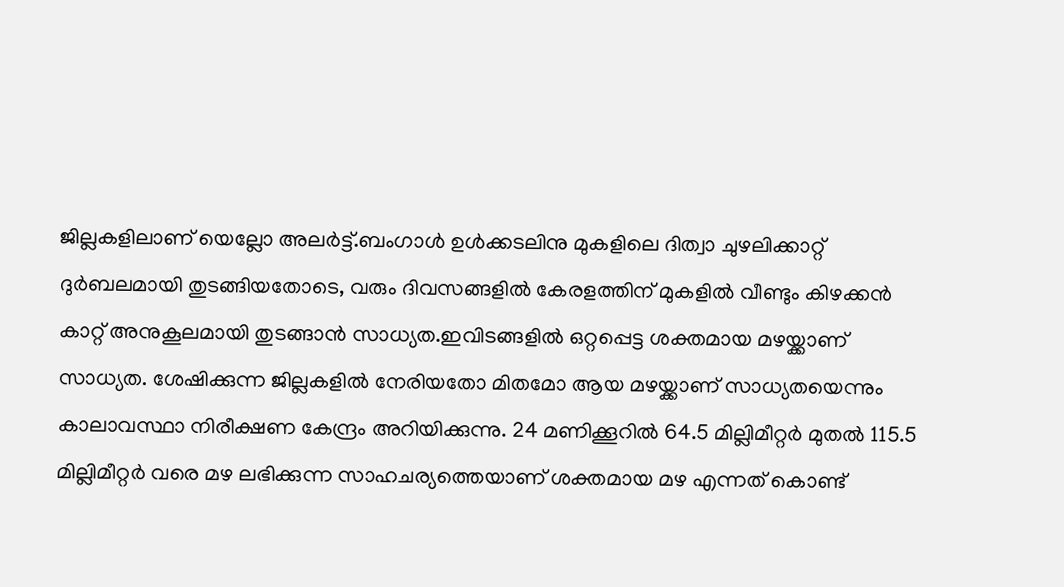ജില്ലകളിലാണ് യെല്ലോ അലര്‍ട്ട്.ബംഗാള്‍ ഉള്‍ക്കടലിനു മുകളിലെ ദിത്വാ ചുഴലിക്കാറ്റ് ദുര്‍ബലമായി തുടങ്ങിയതോടെ, വരും ദിവസങ്ങളില്‍ കേരളത്തിന് മുകളില്‍ വീണ്ടും കിഴക്കന്‍ കാറ്റ് അനുകൂലമായി തുടങ്ങാന്‍ സാധ്യത.ഇവിടങ്ങളില്‍ ഒറ്റപ്പെട്ട ശക്തമായ മഴയ്ക്കാണ് സാധ്യത. ശേഷിക്കുന്ന ജില്ലകളില്‍ നേരിയതോ മിതമോ ആയ മഴയ്ക്കാണ് സാധ്യതയെന്നും കാലാവസ്ഥാ നിരീക്ഷണ കേന്ദ്രം അറിയിക്കുന്നു. 24 മണിക്കൂറില്‍ 64.5 മില്ലിമീറ്റര്‍ മുതല്‍ 115.5 മില്ലിമീറ്റര്‍ വരെ മഴ ലഭിക്കുന്ന സാഹചര്യത്തെയാണ് ശക്തമായ മഴ എന്നത് കൊണ്ട്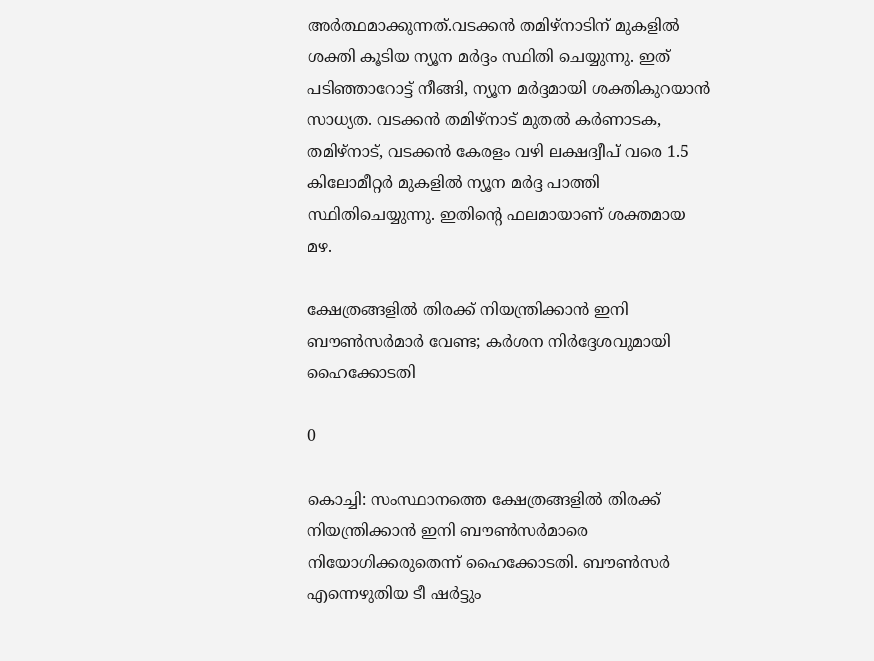അര്‍ത്ഥമാക്കുന്നത്.വടക്കന്‍ തമിഴ്‌നാടിന് മുകളില്‍ ശക്തി കൂടിയ ന്യൂന മര്‍ദ്ദം സ്ഥിതി ചെയ്യുന്നു. ഇത് പടിഞ്ഞാറോട്ട് നീങ്ങി, ന്യൂന മര്‍ദ്ദമായി ശക്തികുറയാന്‍ സാധ്യത. വടക്കന്‍ തമിഴ്‌നാട് മുതല്‍ കര്‍ണാടക, തമിഴ്‌നാട്, വടക്കന്‍ കേരളം വഴി ലക്ഷദ്വീപ് വരെ 1.5 കിലോമീറ്റര്‍ മുകളില്‍ ന്യൂന മര്‍ദ്ദ പാത്തി സ്ഥിതിചെയ്യുന്നു. ഇതിന്റെ ഫലമായാണ് ശക്തമായ മഴ.

ക്ഷേത്രങ്ങളിൽ തിരക്ക് നിയന്ത്രിക്കാൻ ഇനി ബൗൺസർമാർ വേണ്ട; കർശന നിർദ്ദേശവുമായി ഹൈക്കോടതി

0

കൊച്ചി: സംസ്ഥാനത്തെ ക്ഷേത്രങ്ങളിൽ തിരക്ക് നിയന്ത്രിക്കാൻ ഇനി ബൗൺസർമാരെ നിയോഗിക്കരുതെന്ന് ഹൈക്കോടതി. ബൗൺസർ എന്നെഴുതിയ ടീ ഷർട്ടും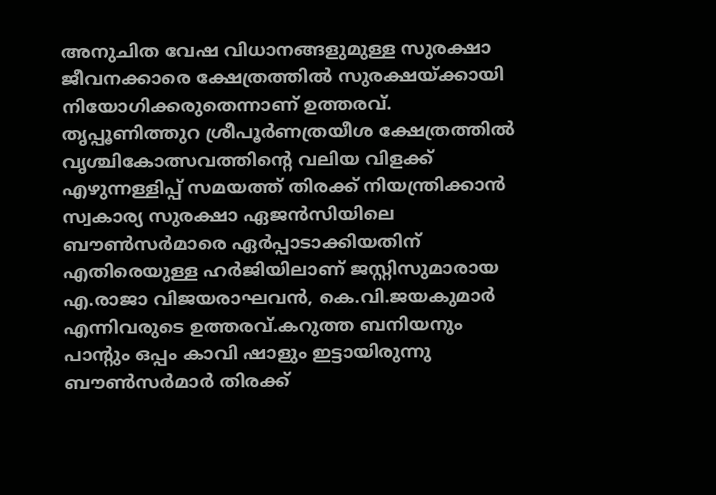അനുചിത വേഷ വിധാനങ്ങളുമുള്ള സുരക്ഷാ ജീവനക്കാരെ ക്ഷേത്രത്തിൽ സുരക്ഷയ്ക്കായി നിയോഗിക്കരുതെന്നാണ് ഉത്തരവ്. തൃപ്പൂണിത്തുറ ശ്രീപൂർണത്രയീശ ക്ഷേത്രത്തിൽ വൃശ്ചികോത്സവത്തിൻ്റെ വലിയ വിളക്ക് എഴുന്നള്ളിപ്പ് സമയത്ത് തിരക്ക് നിയന്ത്രിക്കാൻ സ്വകാര്യ സുരക്ഷാ ഏജൻസിയിലെ ബൗൺസർമാരെ ഏർപ്പാടാക്കിയതിന് എതിരെയുള്ള ഹർജിയിലാണ് ജസ്റ്റിസുമാരായ എ.രാജാ വിജയരാഘവൻ, കെ.വി.ജയകുമാർ എന്നിവരുടെ ഉത്തരവ്.കറുത്ത ബനിയനും പാൻ്റും ഒപ്പം കാവി ഷാളും ഇട്ടായിരുന്നു ബൗൺസർമാർ തിരക്ക്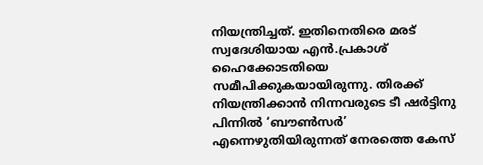നിയന്ത്രിച്ചത്. ഇതിനെതിരെ മരട് സ്വദേശിയായ എൻ.പ്രകാശ് ഹൈക്കോടതിയെ സമീപിക്കുകയായിരുന്നു. തിരക്ക് നിയന്ത്രിക്കാൻ നിന്നവരുടെ ടീ ഷർട്ടിനു പിന്നിൽ ‘ബൗൺസർ’ എന്നെഴുതിയിരുന്നത് നേരത്തെ കേസ്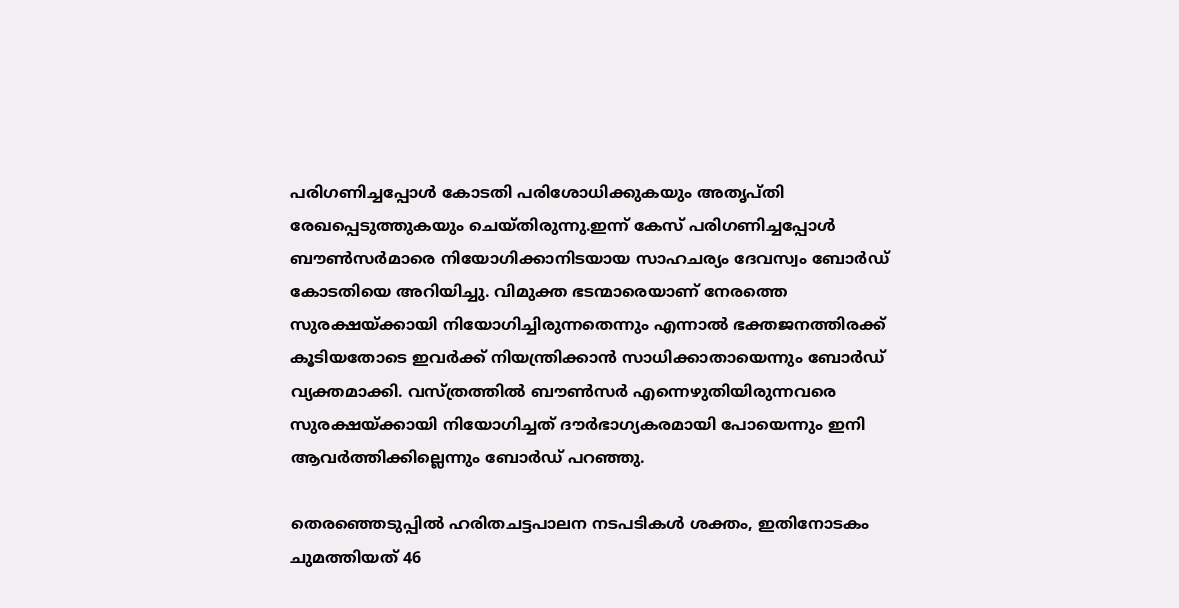പരിഗണിച്ചപ്പോൾ കോടതി പരിശോധിക്കുകയും അതൃപ്തി രേഖപ്പെടുത്തുകയും ചെയ്‌തിരുന്നു.ഇന്ന് കേസ് പരിഗണിച്ചപ്പോൾ ബൗൺസർമാരെ നിയോഗിക്കാനിടയായ സാഹചര്യം ദേവസ്വം ബോർഡ് കോടതിയെ അറിയിച്ചു. വിമുക്ത ഭടന്മാരെയാണ് നേരത്തെ സുരക്ഷയ്ക്കായി നിയോഗിച്ചിരുന്നതെന്നും എന്നാൽ ഭക്തജനത്തിരക്ക് കൂടിയതോടെ ഇവർക്ക് നിയന്ത്രിക്കാൻ സാധിക്കാതായെന്നും ബോർഡ് വ്യക്തമാക്കി. വസ്ത്രത്തിൽ ബൗൺസർ എന്നെഴുതിയിരുന്നവരെ സുരക്ഷയ്ക്കായി നിയോഗിച്ചത് ദൗർഭാഗ്യകരമായി പോയെന്നും ഇനി ആവർത്തിക്കില്ലെന്നും ബോർഡ് പറഞ്ഞു.

തെരഞ്ഞെടുപ്പിൽ ഹരിതചട്ടപാലന നടപടികൾ ശക്തം, ഇതിനോടകം ചുമത്തിയത് 46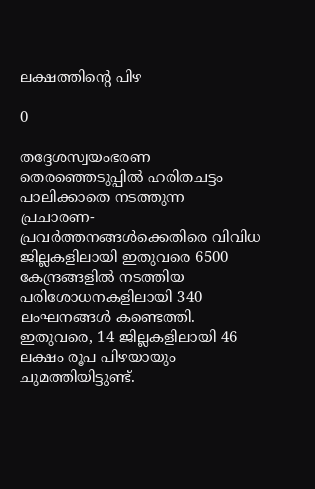ലക്ഷത്തിന്റെ പിഴ

0

തദ്ദേശസ്വയംഭരണ തെരഞ്ഞെടുപ്പിൽ ഹരിതചട്ടം പാലിക്കാതെ നടത്തുന്ന പ്രചാരണ-പ്രവർത്തനങ്ങൾക്കെതിരെ വിവിധ ജില്ലകളിലായി ഇതുവരെ 6500 കേന്ദ്രങ്ങളിൽ നടത്തിയ പരിശോധനകളിലായി 340 ലംഘനങ്ങൾ കണ്ടെത്തി. ഇതുവരെ, 14 ജില്ലകളിലായി 46 ലക്ഷം രൂപ പിഴയായും ചുമത്തിയിട്ടുണ്ട്.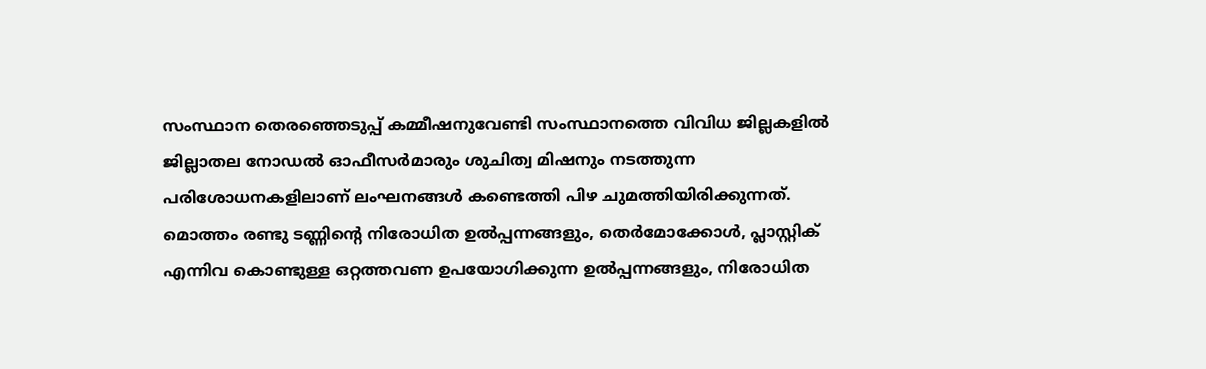സംസ്ഥാന തെരഞ്ഞെടുപ്പ് കമ്മീഷനുവേണ്ടി സംസ്ഥാനത്തെ വിവിധ ജില്ലകളിൽ ജില്ലാതല നോഡൽ ഓഫീസർമാരും ശുചിത്വ മിഷനും നടത്തുന്ന പരിശോധനകളിലാണ് ലംഘനങ്ങൾ കണ്ടെത്തി പിഴ ചുമത്തിയിരിക്കുന്നത്. മൊത്തം രണ്ടു ടണ്ണിന്റെ നിരോധിത ഉൽപ്പന്നങ്ങളും, തെർമോക്കോൾ, പ്ലാസ്റ്റിക് എന്നിവ കൊണ്ടുള്ള ഒറ്റത്തവണ ഉപയോഗിക്കുന്ന ഉൽപ്പന്നങ്ങളും, നിരോധിത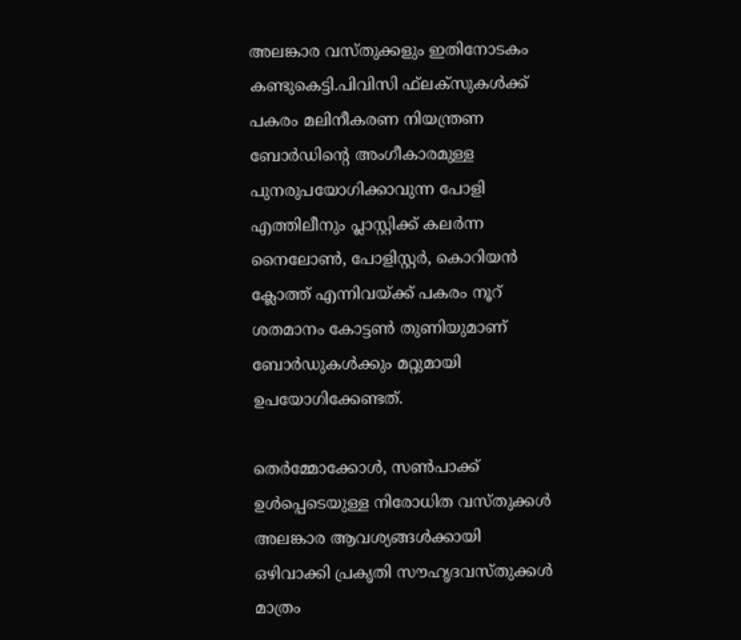അലങ്കാര വസ്തുക്കളും ഇതിനോടകം കണ്ടുകെട്ടി.പിവിസി ഫ്‌ലക്‌സുകൾക്ക് പകരം മലിനീകരണ നിയന്ത്രണ ബോർഡിന്റെ അംഗീകാരമുള്ള പുനരുപയോഗിക്കാവുന്ന പോളി എത്തിലീനും പ്ലാസ്റ്റിക്ക് കലർന്ന നൈലോൺ, പോളിസ്റ്റർ, കൊറിയൻ ക്ലോത്ത് എന്നിവയ്ക്ക് പകരം നൂറ് ശതമാനം കോട്ടൺ തുണിയുമാണ് ബോർഡുകൾക്കും മറ്റുമായി ഉപയോഗിക്കേണ്ടത്.

തെർമ്മോക്കോൾ, സൺപാക്ക് ഉൾപ്പെടെയുള്ള നിരോധിത വസ്തുക്കൾ അലങ്കാര ആവശ്യങ്ങൾക്കായി ഒഴിവാക്കി പ്രകൃതി സൗഹൃദവസ്തുക്കൾ മാത്രം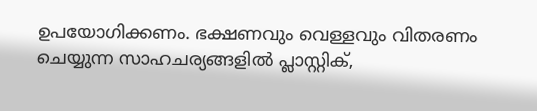ഉപയോഗിക്കണം. ഭക്ഷണവും വെള്ളവും വിതരണം ചെയ്യുന്ന സാഹചര്യങ്ങളിൽ പ്ലാസ്റ്റിക്,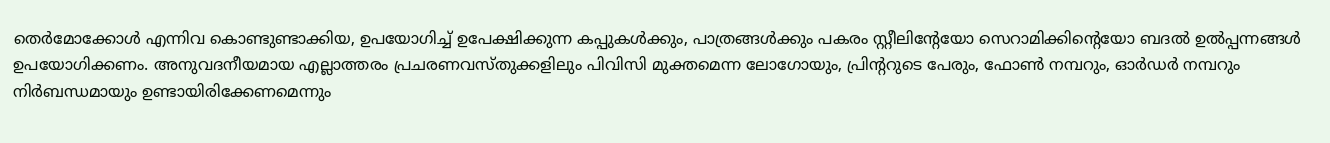തെർമോക്കോൾ എന്നിവ കൊണ്ടുണ്ടാക്കിയ, ഉപയോഗിച്ച് ഉപേക്ഷിക്കുന്ന കപ്പുകൾക്കും, പാത്രങ്ങൾക്കും പകരം സ്റ്റീലിന്റേയോ സെറാമിക്കിന്റെയോ ബദൽ ഉൽപ്പന്നങ്ങൾ ഉപയോഗിക്കണം. അനുവദനീയമായ എല്ലാത്തരം പ്രചരണവസ്തുക്കളിലും പിവിസി മുക്തമെന്ന ലോഗോയും, പ്രിന്ററുടെ പേരും, ഫോൺ നമ്പറും, ഓർഡർ നമ്പറും നിർബന്ധമായും ഉണ്ടായിരിക്കേണമെന്നും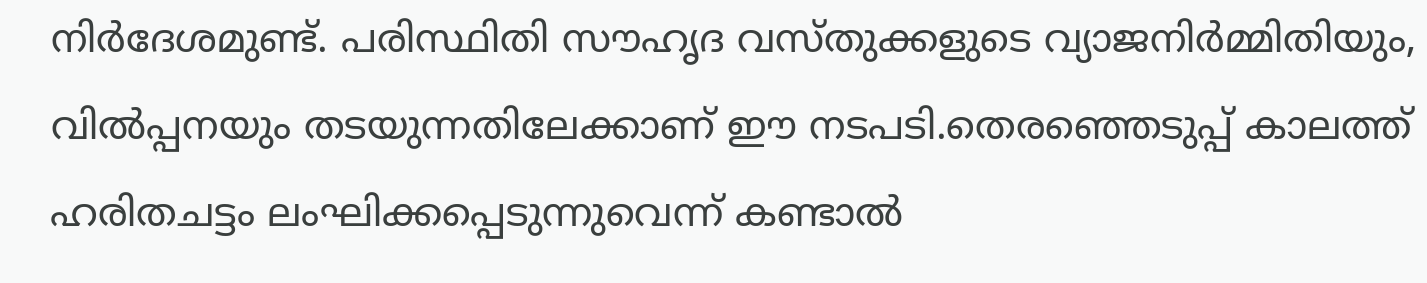നിർദേശമുണ്ട്. പരിസ്ഥിതി സൗഹൃദ വസ്തുക്കളുടെ വ്യാജനിർമ്മിതിയും, വിൽപ്പനയും തടയുന്നതിലേക്കാണ് ഈ നടപടി.തെരഞ്ഞെടുപ്പ് കാലത്ത് ഹരിതചട്ടം ലംഘിക്കപ്പെടുന്നുവെന്ന് കണ്ടാൽ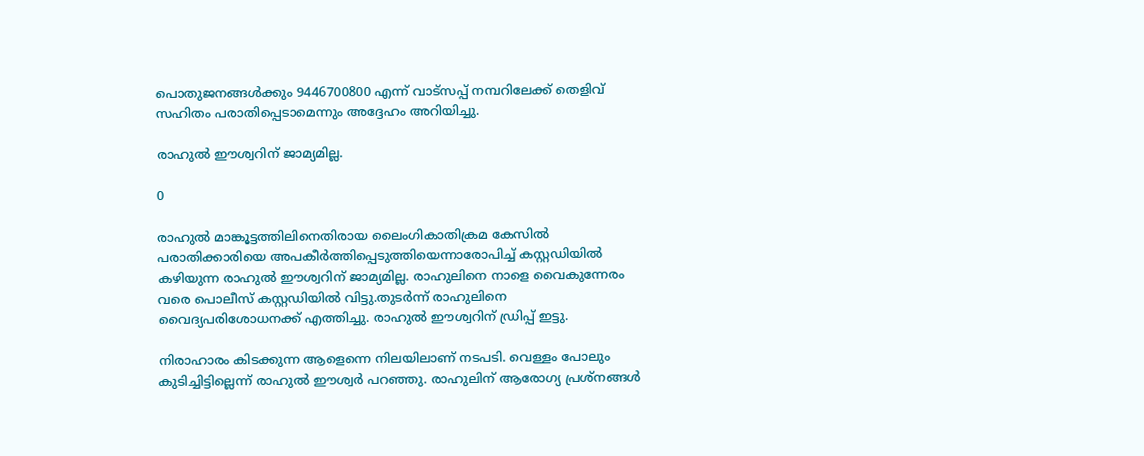പൊതുജനങ്ങൾക്കും 9446700800 എന്ന് വാട്‌സപ്പ് നമ്പറിലേക്ക് തെളിവ് സഹിതം പരാതിപ്പെടാമെന്നും അദ്ദേഹം അറിയിച്ചു.

രാഹുൽ ഈശ്വറിന് ജാമ്യമില്ല.

0

രാഹുൽ മാങ്കൂട്ടത്തിലിനെതിരായ ലൈംഗികാതിക്രമ കേസിൽ പരാതിക്കാരിയെ അപകീർത്തിപ്പെടുത്തിയെന്നാരോപിച്ച് കസ്റ്റഡിയിൽ കഴിയുന്ന രാഹുൽ ഈശ്വറിന് ജാമ്യമില്ല. രാഹുലിനെ നാളെ വൈകുന്നേരം വരെ പൊലീസ് കസ്റ്റഡിയിൽ വിട്ടു.തുടർന്ന് രാഹുലിനെ വൈദ്യപരിശോധനക്ക് എത്തിച്ചു. രാഹുൽ ഈശ്വറിന് ഡ്രിപ്പ് ഇട്ടു.

നിരാഹാരം കിടക്കുന്ന ആളെന്നെ നിലയിലാണ് നടപടി. വെള്ളം പോലും കുടിച്ചിട്ടില്ലെന്ന് രാഹുൽ ഈശ്വർ പറഞ്ഞു. രാഹുലിന് ആരോഗ്യ പ്രശ്നങ്ങൾ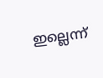ഇല്ലെന്ന്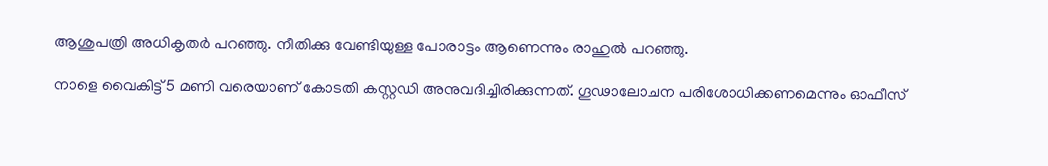ആശുപത്രി അധികൃതർ പറഞ്ഞു. നീതിക്കു വേണ്ടിയുള്ള പോരാട്ടം ആണെന്നും രാഹുൽ പറഞ്ഞു.

നാളെ വൈകിട്ട് 5 മണി വരെയാണ് കോടതി കസ്റ്റ‍ഡി അനുവദിച്ചിരിക്കുന്നത്. ഗൂഢാലോചന പരിശോധിക്കണമെന്നും ഓഫീസ്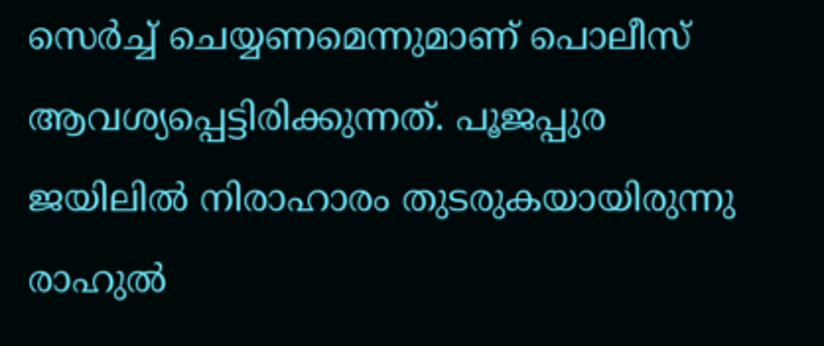സെർച്ച് ചെയ്യണമെന്നുമാണ് പൊലീസ് ആവശ്യപ്പെട്ടിരിക്കുന്നത്. പൂജപ്പുര ജയിലിൽ നിരാഹാരം തുടരുകയായിരുന്നു രാഹുൽ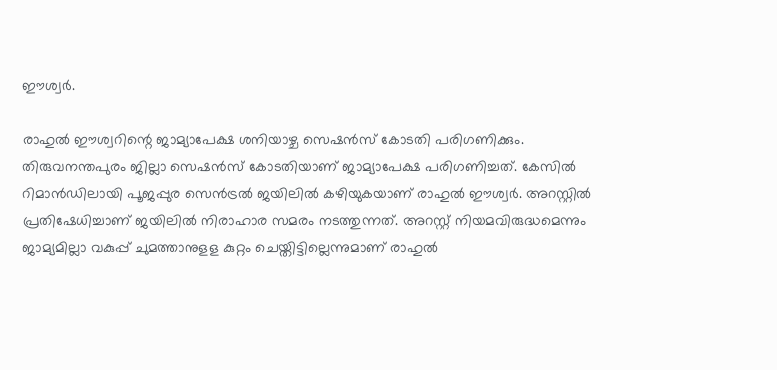ഈശ്വർ.

രാഹുൽ ഈശ്വറിന്റെ ജാമ്യാപേക്ഷ ശനിയാഴ്ച സെഷൻസ് കോടതി പരിഗണിക്കും. തിരുവനന്തപുരം ജില്ലാ സെഷൻസ് കോടതിയാണ് ജാമ്യാപേക്ഷ പരിഗണിച്ചത്. കേസിൽ റിമാൻഡിലായി പൂജപ്പുര സെൻട്രൽ ജയിലിൽ കഴിയുകയാണ് രാഹുൽ ഈശ്വർ. അറസ്റ്റിൽ പ്രതിഷേധിച്ചാണ് ജയിലിൽ നിരാഹാര സമരം നടത്തുന്നത്. അറസ്റ്റ് നിയമവിരുദ്ധമെന്നും ജാമ്യമില്ലാ വകുപ്പ് ചുമത്താനുളള കുറ്റം ചെയ്തിട്ടില്ലെന്നുമാണ് രാഹുൽ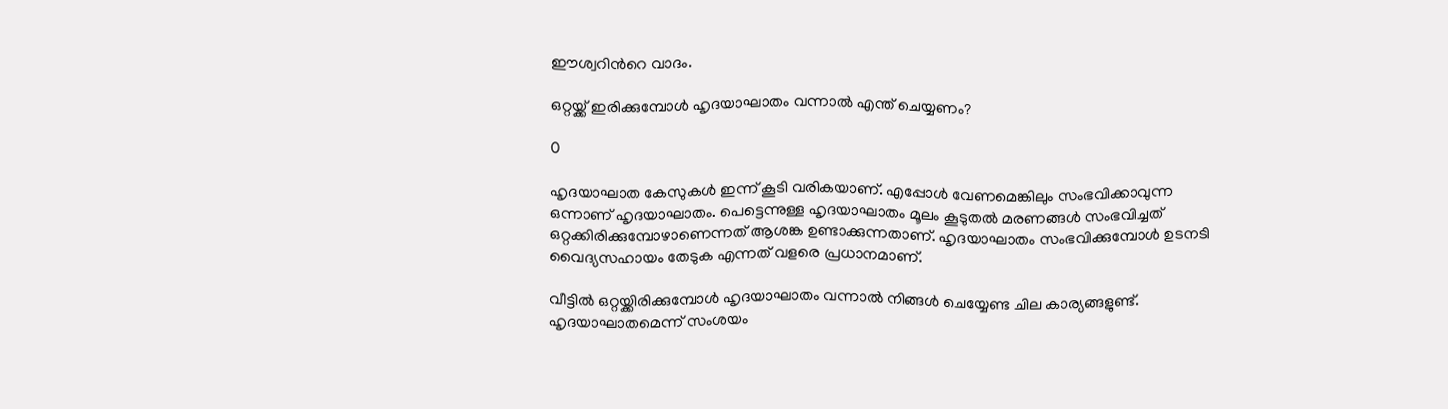ഈശ്വറിന്‍റെ വാദം.

ഒറ്റയ്ക്ക് ഇരിക്കുമ്പോൾ ഹൃദയാഘാതം വന്നാൽ എന്ത് ചെയ്യണം?

0

ഹൃദയാഘാത കേസുകൾ ഇന്ന് കൂടി വരികയാണ്. എപ്പോൾ വേണമെങ്കിലും സംഭവിക്കാവുന്ന ഒന്നാണ് ഹൃദയാഘാതം. പെട്ടെന്നുള്ള ഹൃദയാഘാതം മൂലം കൂടുതൽ മരണങ്ങൾ സംഭവിച്ചത് ഒറ്റക്കിരിക്കുമ്പോഴാണെന്നത് ആശങ്ക ഉണ്ടാക്കുന്നതാണ്. ഹൃദയാഘാതം സംഭവിക്കുമ്പോൾ ഉടനടി വൈദ്യസഹായം തേടുക എന്നത് വളരെ പ്രധാനമാണ്.

വീട്ടിൽ ഒറ്റയ്ക്കിരിക്കുമ്പോൾ ഹൃദയാഘാതം വന്നാൽ നിങ്ങൾ ചെയ്യേണ്ട ചില കാര്യങ്ങളുണ്ട്. ഹൃദയാഘാതമെന്ന് സംശയം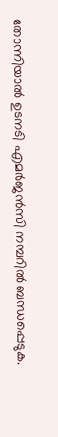തോന്നിയാൽ ഉടനടി എമർജൻസി നമ്പറിൽ ബന്ധപ്പെടുക.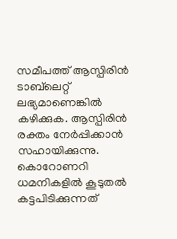സമീപത്ത് ആസ്പിരിൻ ടാബ്‌ലെറ്റ് ലഭ്യമാണെങ്കിൽ കഴിക്കുക. ആസ്പിരിൻ രക്തം നേർപ്പിക്കാൻ സഹായിക്കുന്നു. കൊറോണറി ധമനികളിൽ കൂടുതൽ കട്ടപിടിക്കുന്നത്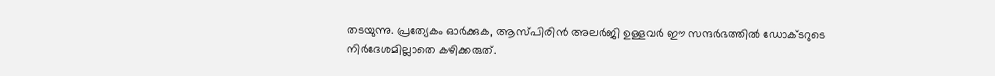തടയുന്നു. പ്രത്യേകം ഓർക്കുക, ആസ്പിരിൻ അലർജി ഉള്ളവർ ഈ സന്ദർഭത്തിൽ ഡോക്ടറുടെ നിർദേശമില്ലാതെ കഴിക്കരുത്.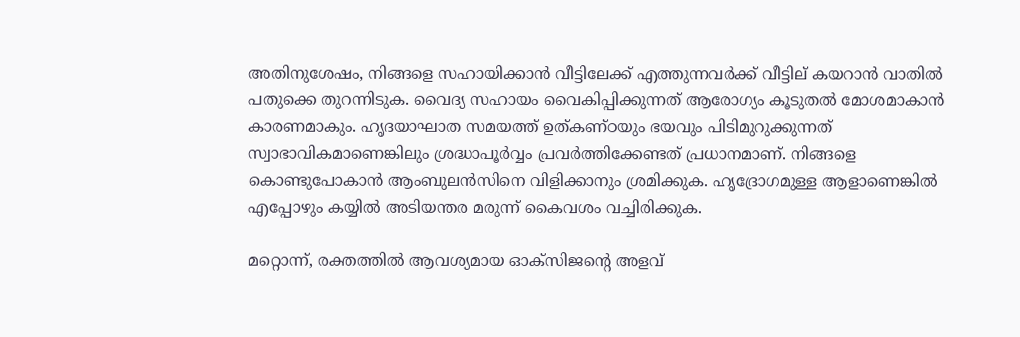അതിനുശേഷം, നിങ്ങളെ സഹായിക്കാൻ വീട്ടിലേക്ക് എത്തുന്നവർക്ക് വീട്ടില്‌ കയറാൻ വാതിൽ പതുക്കെ തുറന്നിടുക. വൈദ്യ സഹായം വൈകിപ്പിക്കുന്നത് ആരോഗ്യം കൂടുതൽ മോശമാകാൻ കാരണമാകും. ഹൃദയാഘാത സമയത്ത് ഉത്കണ്ഠയും ഭയവും പിടിമുറുക്കുന്നത് സ്വാഭാവികമാണെങ്കിലും ശ്രദ്ധാപൂർവ്വം പ്രവർത്തിക്കേണ്ടത് പ്രധാനമാണ്. നിങ്ങളെ കൊണ്ടുപോകാൻ ആംബുലൻസിനെ വിളിക്കാനും ശ്രമിക്കുക. ഹൃദ്രോഗമുള്ള ആളാണെങ്കിൽ എപ്പോഴും കയ്യിൽ അടിയന്തര മരുന്ന് കൈവശം വച്ചിരിക്കുക.

മറ്റൊന്ന്, രക്തത്തിൽ ആവശ്യമായ ഓക്സിജന്റെ അളവ്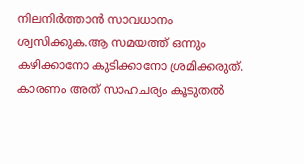നിലനിർത്താൻ സാവധാനം ശ്വസിക്കുക.ആ സമയത്ത് ഒന്നും കഴിക്കാനോ കുടിക്കാനോ ശ്രമിക്കരുത്. കാരണം അത് സാഹചര്യം കൂടുതൽ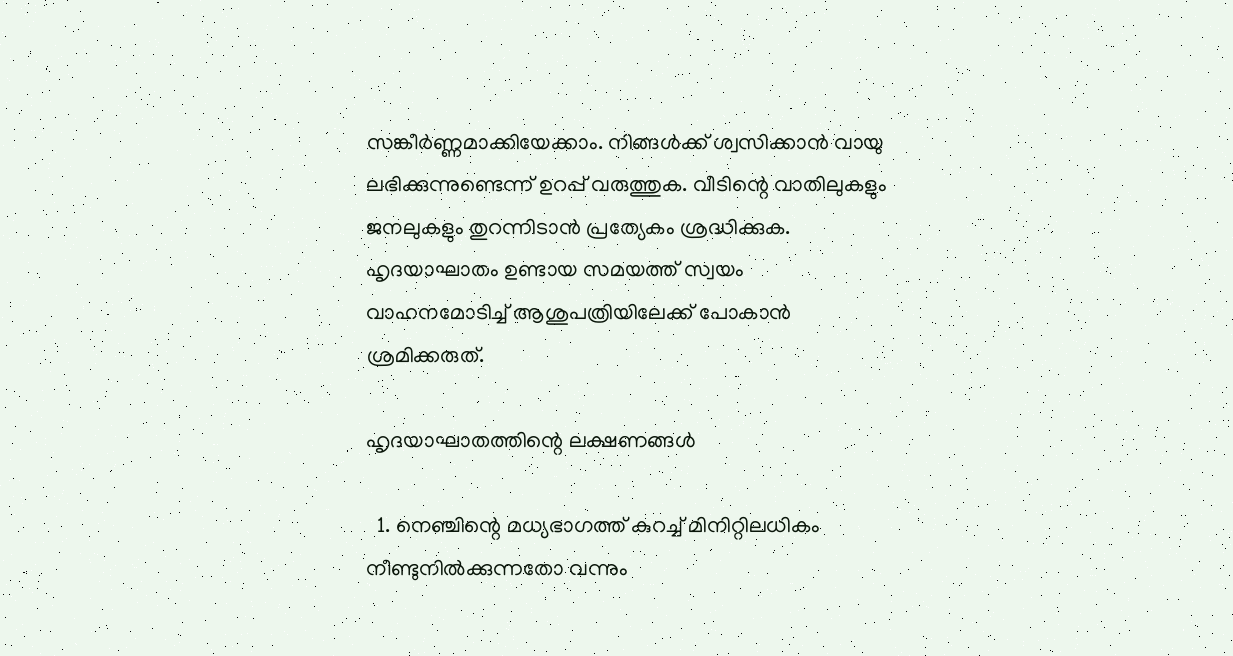സങ്കീർണ്ണമാക്കിയേക്കാം. നിങ്ങൾക്ക് ശ്വസിക്കാൻ വായു ലഭിക്കുന്നുണ്ടെന്ന് ഉറപ്പ് വരുത്തുക. വീടിന്റെ വാതിലുകളും ജനലുകളും തുറന്നിടാൻ പ്രത്യേകം ശ്രദ്ധിക്കുക. ഹൃദയാഘാതം ഉണ്ടായ സമയത്ത് സ്വയം വാഹനമോടിച്ച് ആശുപത്രിയിലേക്ക് പോകാൻ ശ്രമിക്കരുത്.

ഹൃദയാഘാതത്തിന്റെ ലക്ഷണങ്ങൾ

  1. നെഞ്ചിന്റെ മധ്യഭാഗത്ത് കുറച്ച് മിനിറ്റിലധികം നീണ്ടുനിൽക്കുന്നതോ വന്നും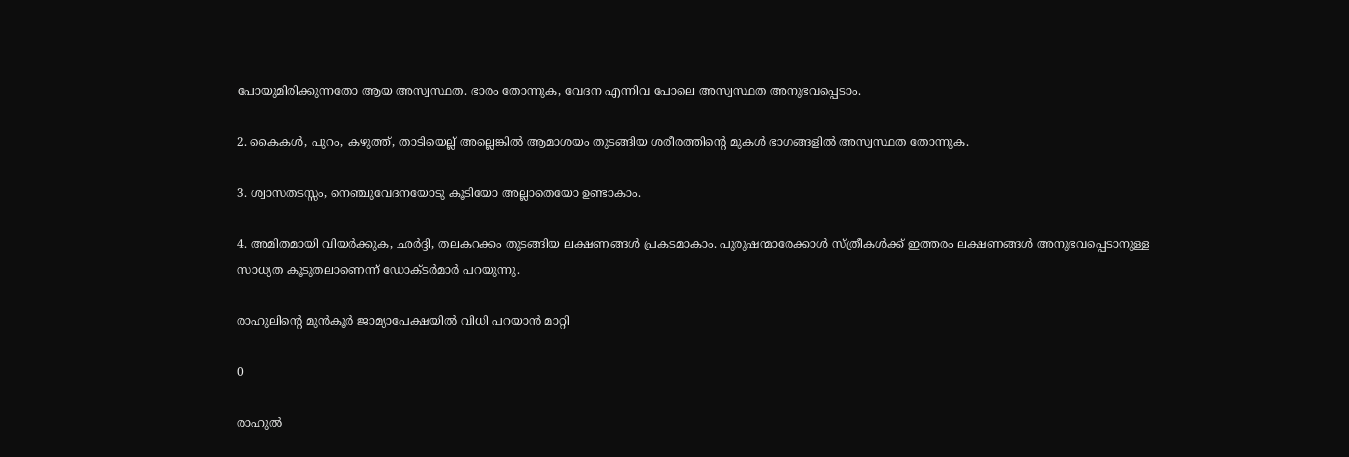പോയുമിരിക്കുന്നതോ ആയ അസ്വസ്ഥത. ഭാരം തോന്നുക, വേദന എന്നിവ പോലെ അസ്വസ്ഥത അനുഭവപ്പെടാം.

2. കൈകൾ, പുറം, കഴുത്ത്, താടിയെല്ല് അല്ലെങ്കിൽ ആമാശയം തുടങ്ങിയ ശരീരത്തിന്റെ മുകൾ ഭാഗങ്ങളിൽ അസ്വസ്ഥത തോന്നുക.

3. ശ്വാസതടസ്സം, നെഞ്ചുവേദനയോടു കൂടിയോ അല്ലാതെയോ ഉണ്ടാകാം.

4. അമിതമായി വിയർക്കുക, ഛർദ്ദി, തലകറക്കം തുടങ്ങിയ ലക്ഷണങ്ങൾ പ്രകടമാകാം. പുരുഷന്മാരേക്കാൾ സ്ത്രീകൾക്ക് ഇത്തരം ലക്ഷണങ്ങൾ അനുഭവപ്പെടാനുള്ള സാധ്യത കൂടുതലാണെന്ന് ഡോക്ടർമാർ പറയുന്നു.

രാഹുലിന്റെ മുൻകൂർ ജാമ്യാപേക്ഷയിൽ വിധി പറയാൻ മാറ്റി

0

രാഹുൽ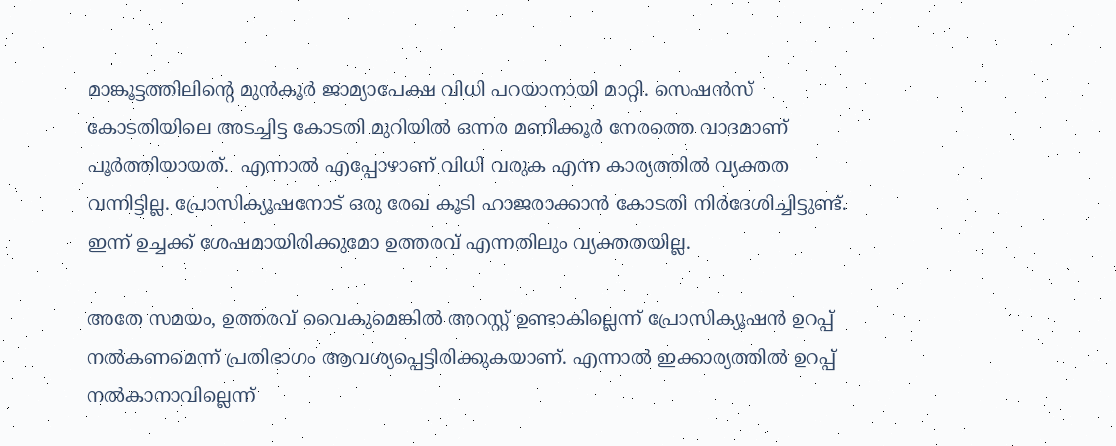മാങ്കൂട്ടത്തിലിന്റെ മുൻകൂർ ജാമ്യാപേക്ഷ വിധി പറയാനായി മാറ്റി. സെഷൻസ് കോടതിയിലെ അടച്ചിട്ട കോടതി മുറിയിൽ ഒന്നര മണിക്കൂർ നേരത്തെ വാദമാണ് പൂർത്തിയായത്.  എന്നാൽ എപ്പോഴാണ് വിധി വരുക എന്ന കാര്യത്തിൽ വ്യക്തത വന്നിട്ടില്ല. പ്രോസിക്യൂഷനോട് ഒരു രേഖ കൂടി ഹാജരാക്കാൻ കോടതി നിര്‍ദേശിച്ചിട്ടുണ്ട്. ഇന്ന് ഉച്ചക്ക് ശേഷമായിരിക്കുമോ ഉത്തരവ് എന്നതിലും വ്യക്തതയില്ല.

അതേ സമയം, ഉത്തരവ് വൈകുമെങ്കിൽ അറസ്റ്റ് ഉണ്ടാകില്ലെന്ന് പ്രോസിക്യൂഷൻ ഉറപ്പ് നൽകണമെന്ന് പ്രതിഭാഗം ആവശ്യപ്പെട്ടിരിക്കുകയാണ്. എന്നാൽ ഇക്കാര്യത്തിൽ ഉറപ്പ് നൽകാനാവില്ലെന്ന്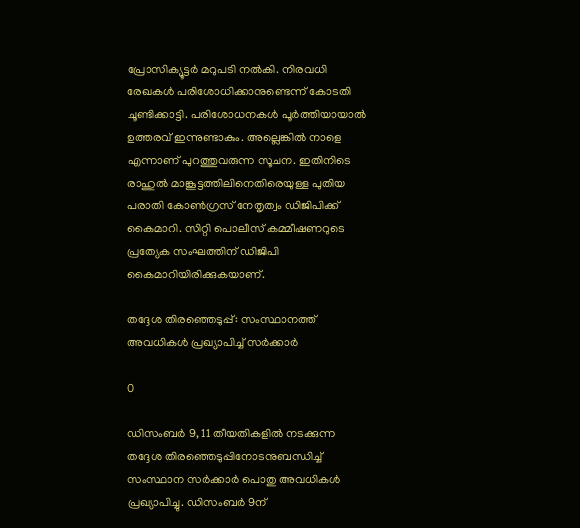പ്രോസിക്യൂട്ടർ മറുപടി നൽകി. നിരവധി രേഖകൾ പരിശോധിക്കാനുണ്ടെന്ന് കോടതി ചൂണ്ടിക്കാട്ടി. പരിശോധനകൾ പൂർത്തിയായാൽ ഉത്തരവ് ഇന്നുണ്ടാകും. അല്ലെങ്കിൽ നാളെ എന്നാണ് പുറത്തുവരുന്ന സൂചന. ഇതിനിടെ രാഹുൽ മാങ്കൂട്ടത്തിലിനെതിരെയുള്ള പുതിയ പരാതി കോണ്‍ഗ്രസ് നേതൃത്വം ഡിജിപിക്ക് കൈമാറി. സിറ്റി പൊലീസ് കമ്മീഷണറുടെ പ്രത്യേക സംഘത്തിന് ഡിജിപി കൈമാറിയിരിക്കുകയാണ്.

തദ്ദേശ തിരഞ്ഞെടുപ്പ്: സംസ്ഥാനത്ത് അവധികൾ പ്രഖ്യാപിച്ച് സർക്കാർ

0

ഡിസംബർ 9, 11 തീയതികളിൽ നടക്കുന്ന തദ്ദേശ തിരഞ്ഞെടുപ്പിനോടനുബന്ധിച്ച് സംസ്ഥാന സർക്കാർ പൊതു അവധികൾ പ്രഖ്യാപിച്ചു. ഡിസംബർ 9ന്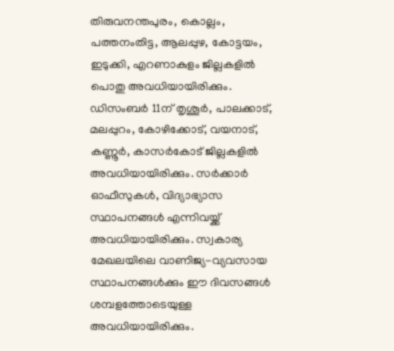തിരുവനന്തപുരം, കൊല്ലം, പത്തനംതിട്ട, ആലപ്പുഴ, കോട്ടയം, ഇടുക്കി, എറണാകുളം ജില്ലകളിൽ പൊതു അവധിയായിരിക്കും. ഡിസംബർ 11ന് തൃശൂർ, പാലക്കാട്, മലപ്പുറം, കോഴിക്കോട്, വയനാട്, കണ്ണൂർ, കാസർകോട് ജില്ലകളിൽ അവധിയായിരിക്കും. സർക്കാർ ഓഫീസുകൾ, വിദ്യാഭ്യാസ സ്ഥാപനങ്ങൾ എന്നിവയ്ക്ക് അവധിയായിരിക്കും. സ്വകാര്യ മേഖലയിലെ വാണിജ്യ-വ്യവസായ സ്ഥാപനങ്ങൾക്കും ഈ ദിവസങ്ങൾ ശമ്പളത്തോടെയുള്ള അവധിയായിരിക്കും.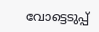വോട്ടെടുപ്പ്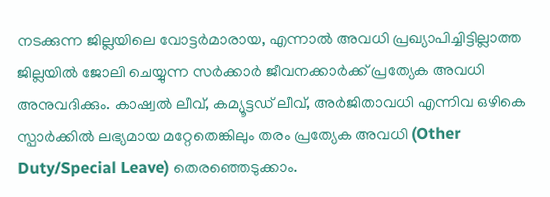നടക്കുന്ന ജില്ലയിലെ വോട്ടർമാരായ, എന്നാൽ അവധി പ്രഖ്യാപിച്ചിട്ടില്ലാത്ത ജില്ലയിൽ ജോലി ചെയ്യുന്ന സർക്കാർ ജീവനക്കാർക്ക് പ്രത്യേക അവധി അനുവദിക്കും. കാഷ്വൽ ലീവ്, കമ്യൂട്ടഡ് ലീവ്, അർജിതാവധി എന്നിവ ഒഴികെ സ്പാർക്കിൽ ലഭ്യമായ മറ്റേതെങ്കിലും തരം പ്രത്യേക അവധി (Other Duty/Special Leave) തെരഞ്ഞെടുക്കാം.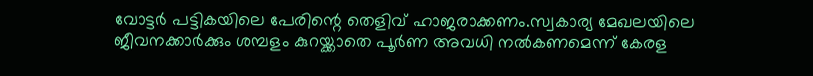വോട്ടർ പട്ടികയിലെ പേരിന്റെ തെളിവ് ഹാജരാക്കണം.സ്വകാര്യ മേഖലയിലെ ജീവനക്കാർക്കും ശമ്പളം കുറയ്ക്കാതെ പൂർണ അവധി നൽകണമെന്ന് കേരള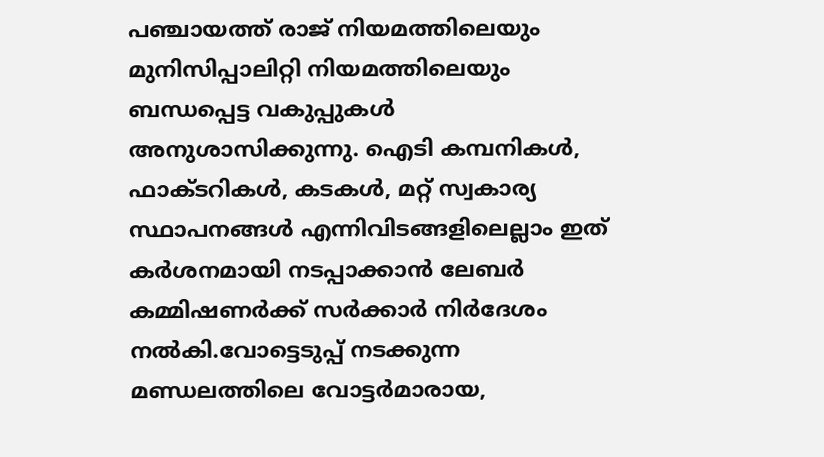പഞ്ചായത്ത് രാജ് നിയമത്തിലെയും മുനിസിപ്പാലിറ്റി നിയമത്തിലെയും ബന്ധപ്പെട്ട വകുപ്പുകൾ അനുശാസിക്കുന്നു. ഐടി കമ്പനികൾ, ഫാക്ടറികൾ, കടകൾ, മറ്റ് സ്വകാര്യ സ്ഥാപനങ്ങൾ എന്നിവിടങ്ങളിലെല്ലാം ഇത് കർശനമായി നടപ്പാക്കാൻ ലേബർ കമ്മിഷണർക്ക് സർക്കാർ നിർദേശം നൽകി.വോട്ടെടുപ്പ് നടക്കുന്ന മണ്ഡലത്തിലെ വോട്ടർമാരായ,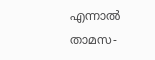എന്നാൽ താമസ-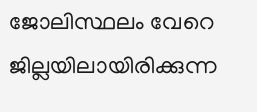ജോലിസ്ഥലം വേറെ ജില്ലയിലായിരിക്കുന്ന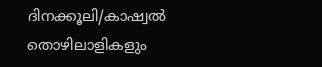ദിനക്കൂലി/കാഷ്വൽ തൊഴിലാളികളും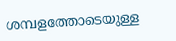ശമ്പളത്തോടെയുള്ള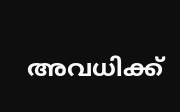അവധിക്ക്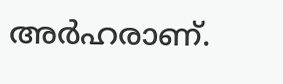അർഹരാണ്.